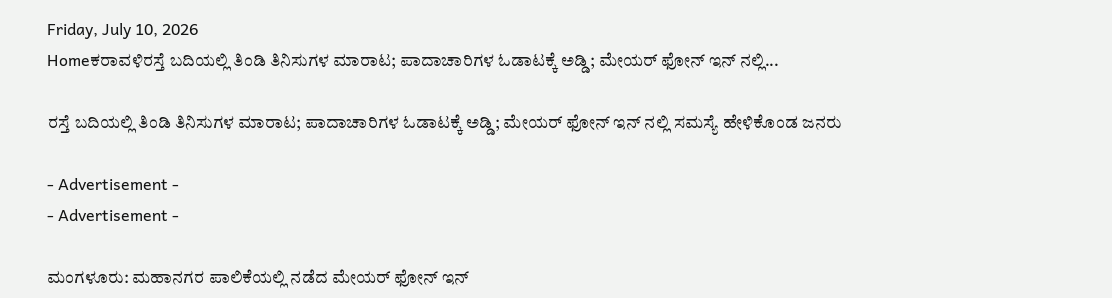Friday, July 10, 2026
Homeಕರಾವಳಿರಸ್ತೆ ಬದಿಯಲ್ಲಿ ತಿಂಡಿ ತಿನಿಸುಗಳ ಮಾರಾಟ; ಪಾದಾಚಾರಿಗಳ ಓಡಾಟಕ್ಕೆ ಅಡ್ಡಿ; ಮೇಯರ್ ಫೋನ್ ಇನ್ ನಲ್ಲಿ...

ರಸ್ತೆ ಬದಿಯಲ್ಲಿ ತಿಂಡಿ ತಿನಿಸುಗಳ ಮಾರಾಟ; ಪಾದಾಚಾರಿಗಳ ಓಡಾಟಕ್ಕೆ ಅಡ್ಡಿ; ಮೇಯರ್ ಫೋನ್ ಇನ್ ನಲ್ಲಿ ಸಮಸ್ಯೆ ಹೇಳಿಕೊಂಡ ಜನರು

- Advertisement -
- Advertisement -

ಮಂಗಳೂರು: ಮಹಾನಗರ ಪಾಲಿಕೆಯಲ್ಲಿ ನಡೆದ ಮೇಯರ್ ಫೋನ್ ಇನ್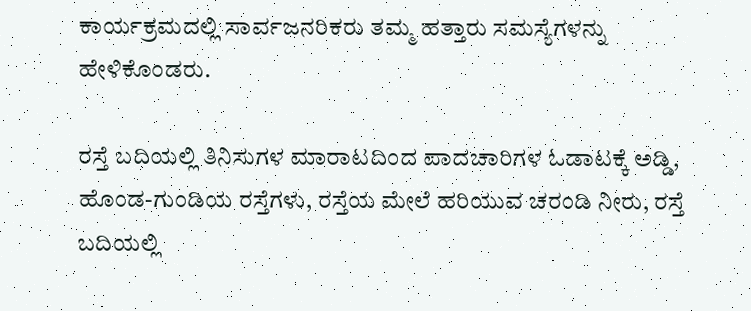ಕಾರ್ಯಕ್ರಮದಲ್ಲಿ ಸಾರ್ವಜನರಿಕರು ತಮ್ಮ ಹತ್ತಾರು ಸಮಸ್ಯೆಗಳನ್ನು ಹೇಳಿಕೊಂಡರು.

ರಸ್ತೆ ಬದಿಯಲ್ಲಿ ತಿನಿಸುಗಳ ಮಾರಾಟದಿಂದ ಪಾದಚಾರಿಗಳ ಓಡಾಟಕ್ಕೆ ಅಡ್ಡಿ, ಹೊಂಡ-ಗುಂಡಿಯ ರಸ್ತೆಗಳು, ರಸ್ತೆಯ ಮೇಲೆ ಹರಿಯುವ ಚರಂಡಿ ನೀರು, ರಸ್ತೆ ಬದಿಯಲ್ಲಿ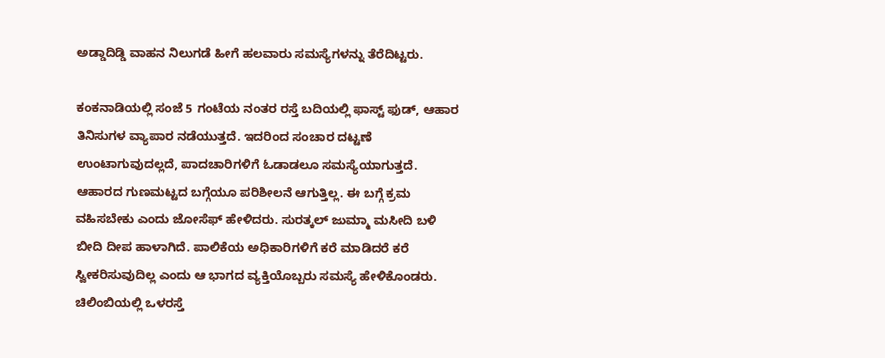ಅಡ್ಡಾದಿಡ್ಡಿ ವಾಹನ ನಿಲುಗಡೆ ಹೀಗೆ ಹಲವಾರು ಸಮಸ್ಯೆಗಳನ್ನು ತೆರೆದಿಟ್ಟರು.

ಕಂಕನಾಡಿಯಲ್ಲಿ ಸಂಜೆ 5 ಗಂಟೆಯ ನಂತರ ರಸ್ತೆ ಬದಿಯಲ್ಲಿ ಫಾಸ್ಟ್ ಫುಡ್, ಆಹಾರ ತಿನಿಸುಗಳ ವ್ಯಾಪಾರ ನಡೆಯುತ್ತದೆ. ಇದರಿಂದ ಸಂಚಾರ ದಟ್ಟಣೆ ಉಂಟಾಗುವುದಲ್ಲದೆ, ಪಾದಚಾರಿಗಳಿಗೆ ಓಡಾಡಲೂ ಸಮಸ್ಯೆಯಾಗುತ್ತದೆ. ಆಹಾರದ ಗುಣಮಟ್ಟದ ಬಗ್ಗೆಯೂ ಪರಿಶೀಲನೆ ಆಗುತ್ತಿಲ್ಲ. ಈ ಬಗ್ಗೆ ಕ್ರಮ ವಹಿಸಬೇಕು ಎಂದು ಜೋಸೆಫ್ ಹೇಳಿದರು. ಸುರತ್ಕಲ್ ಜುಮ್ಮಾ ಮಸೀದಿ ಬಳಿ ಬೀದಿ ದೀಪ ಹಾಳಾಗಿದೆ. ಪಾಲಿಕೆಯ ಅಧಿಕಾರಿಗಳಿಗೆ ಕರೆ ಮಾಡಿದರೆ ಕರೆ ಸ್ವೀಕರಿಸುವುದಿಲ್ಲ ಎಂದು ಆ ಭಾಗದ ವ್ಯಕ್ತಿಯೊಬ್ಬರು ಸಮಸ್ಯೆ ಹೇಳಿಕೊಂಡರು. ಚಿಲಿಂಬಿಯಲ್ಲಿ ಒಳರಸ್ತೆ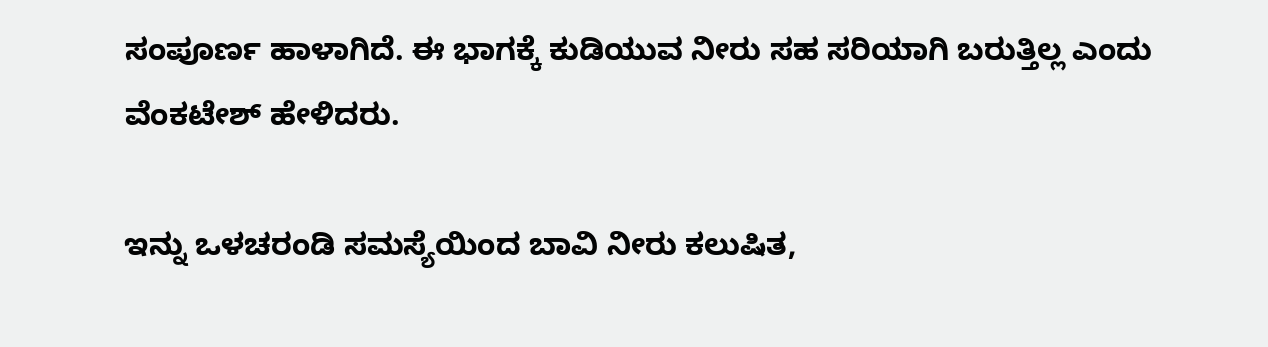ಸಂಪೂರ್ಣ ಹಾಳಾಗಿದೆ. ಈ ಭಾಗಕ್ಕೆ ಕುಡಿಯುವ ನೀರು ಸಹ ಸರಿಯಾಗಿ ಬರುತ್ತಿಲ್ಲ ಎಂದು ವೆಂಕಟೇಶ್ ಹೇಳಿದರು.

ಇನ್ನು ಒಳಚರಂಡಿ ಸಮಸ್ಯೆಯಿಂದ ಬಾವಿ ನೀರು ಕಲುಷಿತ,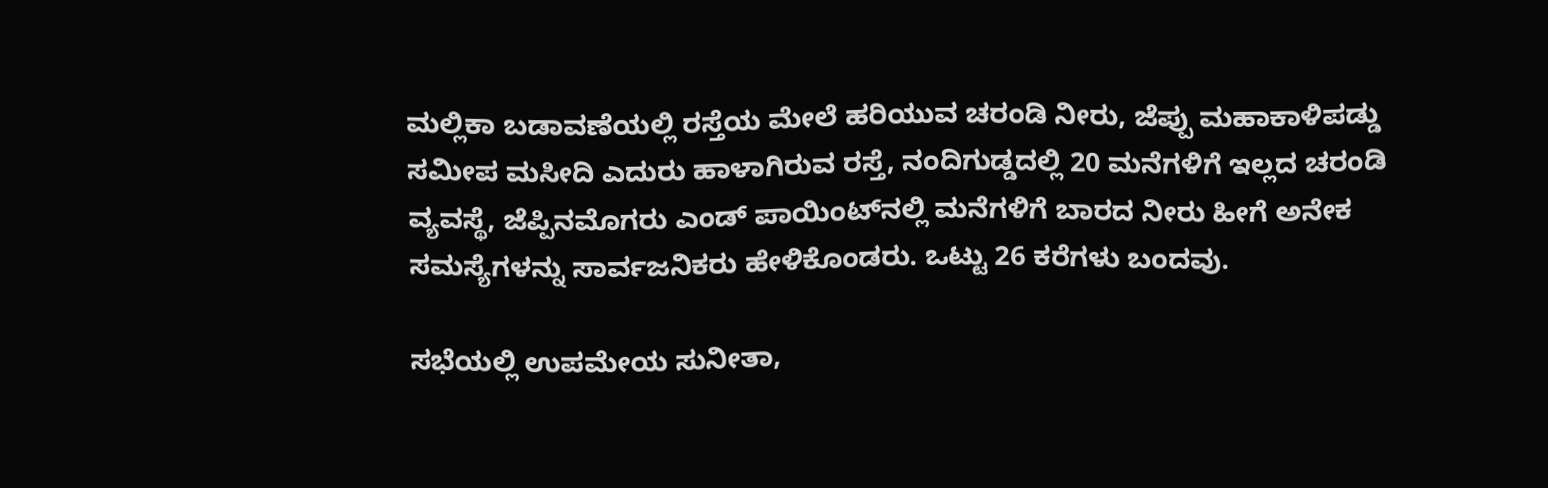ಮಲ್ಲಿಕಾ ಬಡಾವಣೆಯಲ್ಲಿ ರಸ್ತೆಯ ಮೇಲೆ ಹರಿಯುವ ಚರಂಡಿ ನೀರು, ಜೆಪ್ಪು ಮಹಾಕಾಳಿಪಡ್ಡು ಸಮೀಪ ಮಸೀದಿ ಎದುರು ಹಾಳಾಗಿರುವ ರಸ್ತೆ, ನಂದಿಗುಡ್ಡದಲ್ಲಿ 20 ಮನೆಗಳಿಗೆ ಇಲ್ಲದ ಚರಂಡಿ ವ್ಯವಸ್ಥೆ, ಜೆಪ್ಪಿನಮೊಗರು ಎಂಡ್ ಪಾಯಿಂಟ್‌ನಲ್ಲಿ ಮನೆಗಳಿಗೆ ಬಾರದ ನೀರು ಹೀಗೆ ಅನೇಕ ಸಮಸ್ಯೆಗಳನ್ನು ಸಾರ್ವಜನಿಕರು ಹೇಳಿಕೊಂಡರು. ಒಟ್ಟು 26 ಕರೆಗಳು ಬಂದವು.

ಸಭೆಯಲ್ಲಿ ಉಪಮೇಯ‌ ಸುನೀತಾ,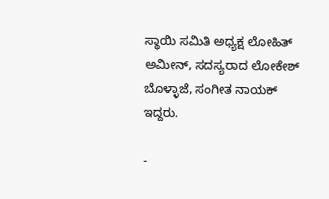ಸ್ಥಾಯಿ ಸಮಿತಿ ಅಧ್ಯಕ್ಷ ಲೋಹಿತ್‌ ಅಮೀನ್‌, ಸದಸ್ಯರಾದ ಲೋಕೇಶ್ ಬೊಳ್ಳಾಜೆ, ಸಂಗೀತ ನಾಯಕ್‌ ಇದ್ದರು.

-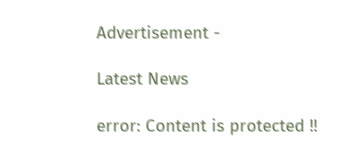Advertisement -

Latest News

error: Content is protected !!